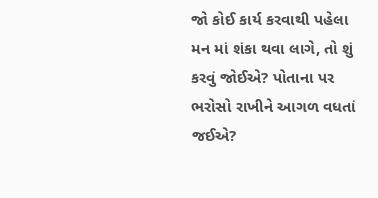જો કોઈ કાર્ય કરવાથી પહેલા મન માં શંકા થવા લાગે, તો શું કરવું જોઈએ? પોતાના પર ભરોસો રાખીને આગળ વધતાં જઈએ?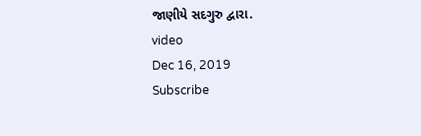જાણીયે સદગુરુ દ્વારા.
video
Dec 16, 2019
Subscribe